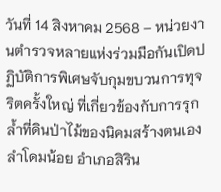วันที่ 14 สิงหาคม 2568 – หน่วยงานตำรวจหลายแห่งร่วมมือกันเปิดปฏิบัติการพิเศษจับกุมขบวนการทุจริตครั้งใหญ่ ที่เกี่ยวข้องกับการรุกล้ำที่ดินป่าไม้ของนิคมสร้างตนเองลำโดมน้อย อำเภอสิริน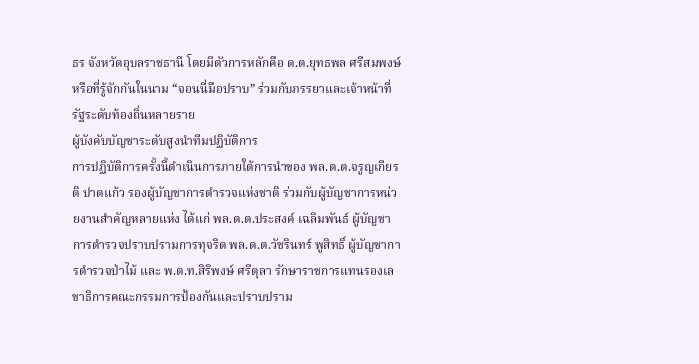ธร จังหวัดอุบลราชธานี โดยมีตัวการหลักคือ ด.ต.ยุทธพล ศรีสมพงษ์ หรือที่รู้จักกันในนาม “จอนนี่มือปราบ” ร่วมกับภรรยาและเจ้าหน้าที่รัฐระดับท้องถิ่นหลายราย
ผู้บังคับบัญชาระดับสูงนำทีมปฏิบัติการ
การปฏิบัติการครั้งนี้ดำเนินการภายใต้การนำของ พล.ต.ต.จรูญเกียรติ ปาตแก้ว รองผู้บัญชาการตำรวจแห่งชาติ ร่วมกับผู้บัญชาการหน่วยงานสำคัญหลายแห่ง ได้แก่ พล.ต.ต.ประสงค์ เฉลิมพันธ์ ผู้บัญชาการตำรวจปราบปรามการทุจริต พล.ต.ต.วัชรินทร์ พูสิทธิ์ ผู้บัญชาการตำรวจป่าไม้ และ พ.ต.ท.สิริพงษ์ ศรีตุลา รักษาราชการแทนรองเลขาธิการคณะกรรมการป้องกันและปราบปราม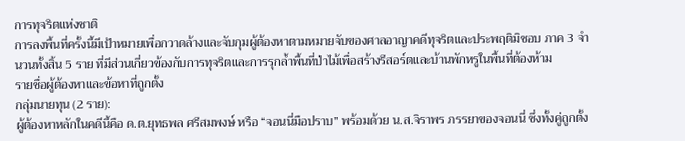การทุจริตแห่งชาติ
การลงพื้นที่ครั้งนี้มีเป้าหมายเพื่อกวาดล้างและจับกุมผู้ต้องหาตามหมายจับของศาลอาญาคดีทุจริตและประพฤติมิชอบ ภาค 3 จำนวนทั้งสิ้น 5 ราย ที่มีส่วนเกี่ยวข้องกับการทุจริตและการรุกล้ำพื้นที่ป่าไม้เพื่อสร้างรีสอร์ตและบ้านพักหรูในพื้นที่ต้องห้าม
รายชื่อผู้ต้องหาและข้อหาที่ถูกตั้ง
กลุ่มนายทุน (2 ราย):
ผู้ต้องหาหลักในคดีนี้คือ ด.ต.ยุทธพล ศรีสมพงษ์ หรือ “จอนนี่มือปราบ” พร้อมด้วย น.ส.จิราพร ภรรยาของจอนนี่ ซึ่งทั้งคู่ถูกตั้ง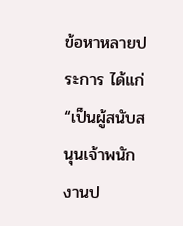ข้อหาหลายประการ ได้แก่ “เป็นผู้สนับสนุนเจ้าพนักงานป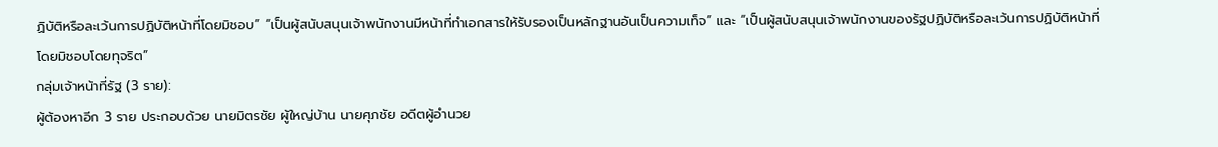ฏิบัติหรือละเว้นการปฏิบัติหน้าที่โดยมิชอบ” “เป็นผู้สนับสนุนเจ้าพนักงานมีหน้าที่ทำเอกสารให้รับรองเป็นหลักฐานอันเป็นความเท็จ” และ “เป็นผู้สนับสนุนเจ้าพนักงานของรัฐปฏิบัติหรือละเว้นการปฏิบัติหน้าที่โดยมิชอบโดยทุจริต”
กลุ่มเจ้าหน้าที่รัฐ (3 ราย):
ผู้ต้องหาอีก 3 ราย ประกอบด้วย นายมิตรชัย ผู้ใหญ่บ้าน นายศุภชัย อดีตผู้อำนวย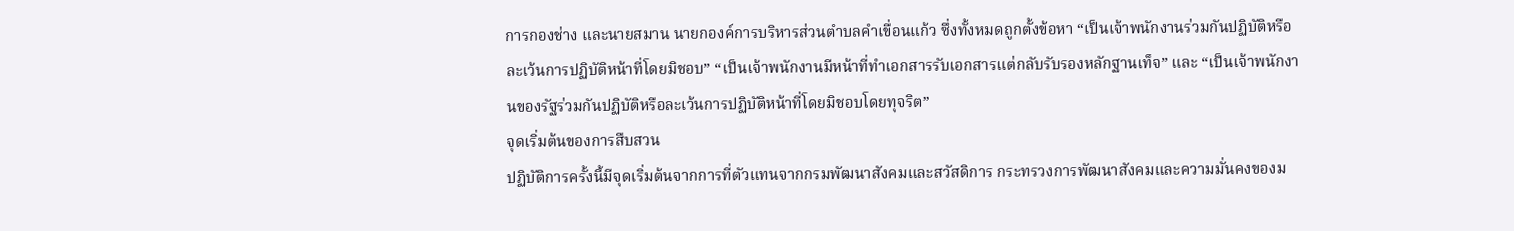การกองช่าง และนายสมาน นายกองค์การบริหารส่วนตำบลคำเขื่อนแก้ว ซึ่งทั้งหมดถูกตั้งข้อหา “เป็นเจ้าพนักงานร่วมกันปฏิบัติหรือละเว้นการปฏิบัติหน้าที่โดยมิชอบ” “เป็นเจ้าพนักงานมีหน้าที่ทำเอกสารรับเอกสารแต่กลับรับรองหลักฐานเท็จ” และ “เป็นเจ้าพนักงานของรัฐร่วมกันปฏิบัติหรือละเว้นการปฏิบัติหน้าที่โดยมิชอบโดยทุจริต”
จุดเริ่มต้นของการสืบสวน
ปฏิบัติการครั้งนี้มีจุดเริ่มต้นจากการที่ตัวแทนจากกรมพัฒนาสังคมและสวัสดิการ กระทรวงการพัฒนาสังคมและความมั่นคงของม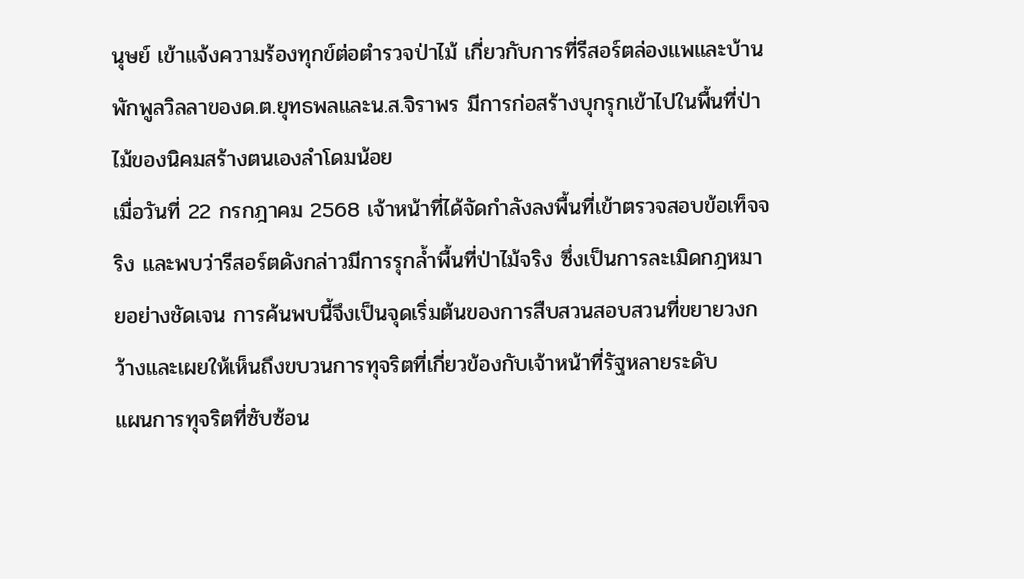นุษย์ เข้าแจ้งความร้องทุกข์ต่อตำรวจป่าไม้ เกี่ยวกับการที่รีสอร์ตล่องแพและบ้านพักพูลวิลลาของด.ต.ยุทธพลและน.ส.จิราพร มีการก่อสร้างบุกรุกเข้าไปในพื้นที่ป่าไม้ของนิคมสร้างตนเองลำโดมน้อย
เมื่อวันที่ 22 กรกฎาคม 2568 เจ้าหน้าที่ได้จัดกำลังลงพื้นที่เข้าตรวจสอบข้อเท็จจริง และพบว่ารีสอร์ตดังกล่าวมีการรุกล้ำพื้นที่ป่าไม้จริง ซึ่งเป็นการละเมิดกฎหมายอย่างชัดเจน การค้นพบนี้จึงเป็นจุดเริ่มต้นของการสืบสวนสอบสวนที่ขยายวงกว้างและเผยให้เห็นถึงขบวนการทุจริตที่เกี่ยวข้องกับเจ้าหน้าที่รัฐหลายระดับ
แผนการทุจริตที่ซับซ้อน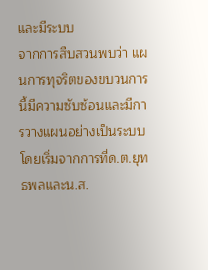และมีระบบ
จากการสืบสวนพบว่า แผนการทุจริตของขบวนการนี้มีความซับซ้อนและมีการวางแผนอย่างเป็นระบบ โดยเริ่มจากการที่ด.ต.ยุทธพลและน.ส.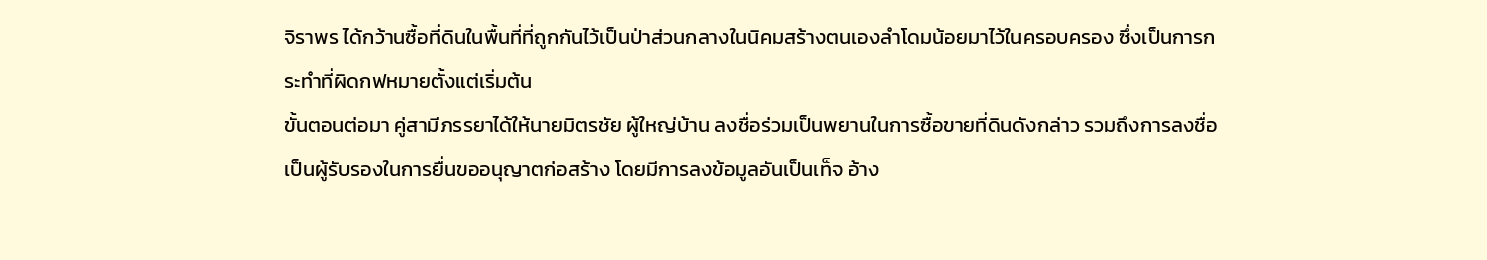จิราพร ได้กว้านซื้อที่ดินในพื้นที่ที่ถูกกันไว้เป็นป่าส่วนกลางในนิคมสร้างตนเองลำโดมน้อยมาไว้ในครอบครอง ซึ่งเป็นการกระทำที่ผิดกฟหมายตั้งแต่เริ่มต้น
ขั้นตอนต่อมา คู่สามีภรรยาได้ให้นายมิตรชัย ผู้ใหญ่บ้าน ลงชื่อร่วมเป็นพยานในการซื้อขายที่ดินดังกล่าว รวมถึงการลงชื่อเป็นผู้รับรองในการยื่นขออนุญาตก่อสร้าง โดยมีการลงข้อมูลอันเป็นเท็จ อ้าง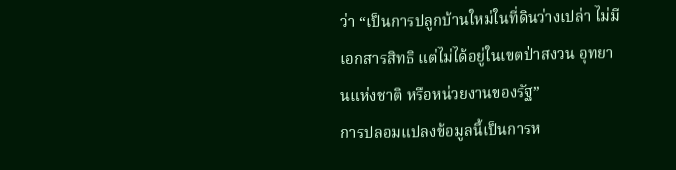ว่า “เป็นการปลูกบ้านใหม่ในที่ดินว่างเปล่า ไม่มีเอกสารสิทธิ แต่ไม่ได้อยู่ในเขตป่าสงวน อุทยานแห่งชาติ หรือหน่วยงานของรัฐ”
การปลอมแปลงข้อมูลนี้เป็นการห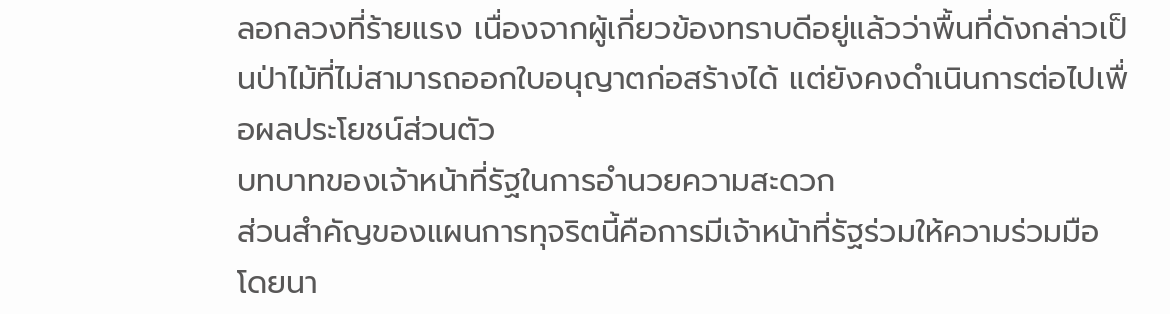ลอกลวงที่ร้ายแรง เนื่องจากผู้เกี่ยวข้องทราบดีอยู่แล้วว่าพื้นที่ดังกล่าวเป็นป่าไม้ที่ไม่สามารถออกใบอนุญาตก่อสร้างได้ แต่ยังคงดำเนินการต่อไปเพื่อผลประโยชน์ส่วนตัว
บทบาทของเจ้าหน้าที่รัฐในการอำนวยความสะดวก
ส่วนสำคัญของแผนการทุจริตนี้คือการมีเจ้าหน้าที่รัฐร่วมให้ความร่วมมือ โดยนา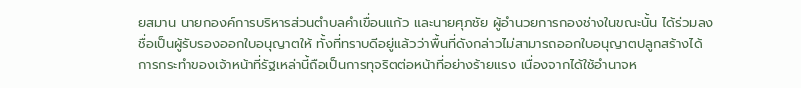ยสมาน นายกองค์การบริหารส่วนตำบลคำเขื่อนแก้ว และนายศุภชัย ผู้อำนวยการกองช่างในขณะนั้น ได้ร่วมลงชื่อเป็นผู้รับรองออกใบอนุญาตให้ ทั้งที่ทราบดีอยู่แล้วว่าพื้นที่ดังกล่าวไม่สามารถออกใบอนุญาตปลูกสร้างได้
การกระทำของเจ้าหน้าที่รัฐเหล่านี้ถือเป็นการทุจริตต่อหน้าที่อย่างร้ายแรง เนื่องจากได้ใช้อำนาจห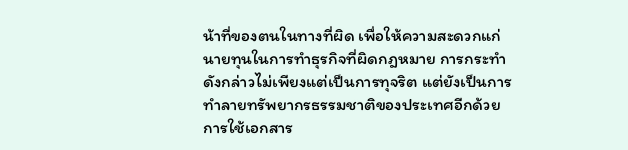น้าที่ของตนในทางที่ผิด เพื่อให้ความสะดวกแก่นายทุนในการทำธุรกิจที่ผิดกฎหมาย การกระทำดังกล่าวไม่เพียงแต่เป็นการทุจริต แต่ยังเป็นการทำลายทรัพยากรธรรมชาติของประเทศอีกด้วย
การใช้เอกสาร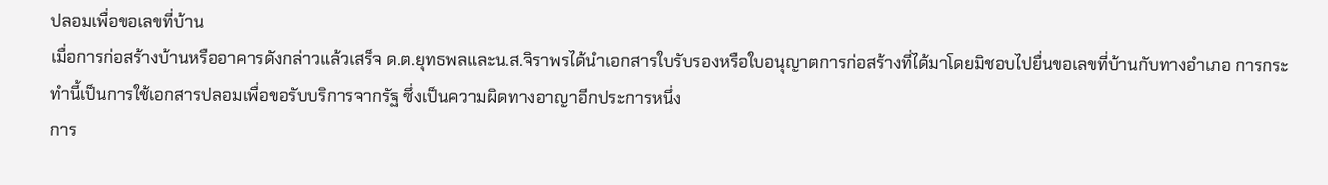ปลอมเพื่อขอเลขที่บ้าน
เมื่อการก่อสร้างบ้านหรืออาคารดังกล่าวแล้วเสร็จ ด.ต.ยุทธพลและน.ส.จิราพรได้นำเอกสารใบรับรองหรือใบอนุญาตการก่อสร้างที่ได้มาโดยมิชอบไปยื่นขอเลขที่บ้านกับทางอำเภอ การกระทำนี้เป็นการใช้เอกสารปลอมเพื่อขอรับบริการจากรัฐ ซึ่งเป็นความผิดทางอาญาอีกประการหนึ่ง
การ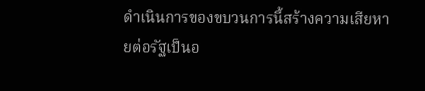ดำเนินการของขบวนการนี้สร้างความเสียหายต่อรัฐเป็นอ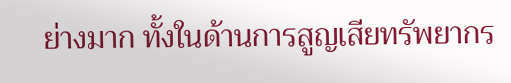ย่างมาก ทั้งในด้านการสูญเสียทรัพยากร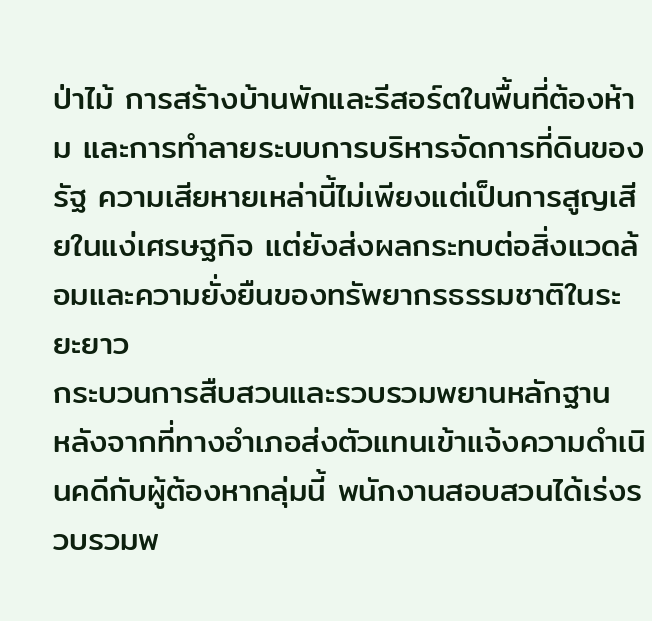ป่าไม้ การสร้างบ้านพักและรีสอร์ตในพื้นที่ต้องห้าม และการทำลายระบบการบริหารจัดการที่ดินของรัฐ ความเสียหายเหล่านี้ไม่เพียงแต่เป็นการสูญเสียในแง่เศรษฐกิจ แต่ยังส่งผลกระทบต่อสิ่งแวดล้อมและความยั่งยืนของทรัพยากรธรรมชาติในระยะยาว
กระบวนการสืบสวนและรวบรวมพยานหลักฐาน
หลังจากที่ทางอำเภอส่งตัวแทนเข้าแจ้งความดำเนินคดีกับผู้ต้องหากลุ่มนี้ พนักงานสอบสวนได้เร่งรวบรวมพ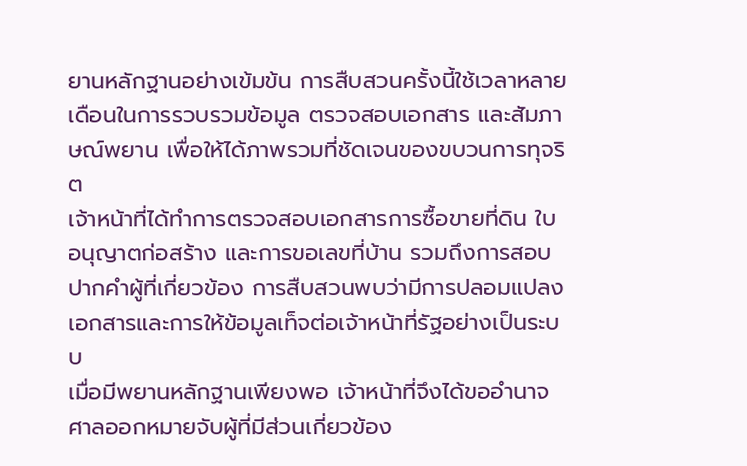ยานหลักฐานอย่างเข้มข้น การสืบสวนครั้งนี้ใช้เวลาหลายเดือนในการรวบรวมข้อมูล ตรวจสอบเอกสาร และสัมภาษณ์พยาน เพื่อให้ได้ภาพรวมที่ชัดเจนของขบวนการทุจริต
เจ้าหน้าที่ได้ทำการตรวจสอบเอกสารการซื้อขายที่ดิน ใบอนุญาตก่อสร้าง และการขอเลขที่บ้าน รวมถึงการสอบปากคำผู้ที่เกี่ยวข้อง การสืบสวนพบว่ามีการปลอมแปลงเอกสารและการให้ข้อมูลเท็จต่อเจ้าหน้าที่รัฐอย่างเป็นระบบ
เมื่อมีพยานหลักฐานเพียงพอ เจ้าหน้าที่จึงได้ขออำนาจศาลออกหมายจับผู้ที่มีส่วนเกี่ยวข้อง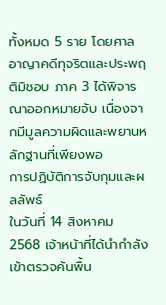ทั้งหมด 5 ราย โดยศาลอาญาคดีทุจริตและประพฤติมิชอบ ภาค 3 ได้พิจารณาออกหมายจับ เนื่องจากมีมูลความผิดและพยานหลักฐานที่เพียงพอ
การปฏิบัติการจับกุมและผลลัพธ์
ในวันที่ 14 สิงหาคม 2568 เจ้าหน้าที่ได้นำกำลังเข้าตรวจค้นพื้น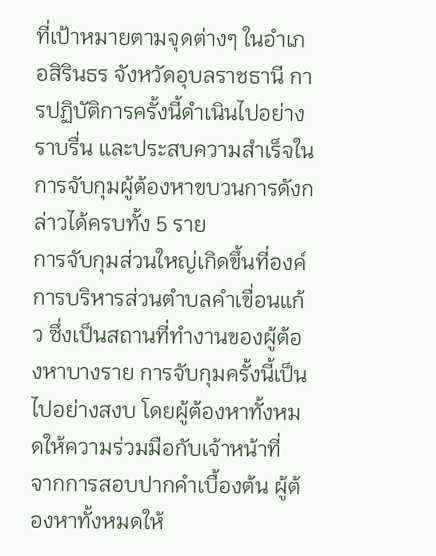ที่เป้าหมายตามจุดต่างๆ ในอำเภอสิรินธร จังหวัดอุบลราชธานี การปฏิบัติการครั้งนี้ดำเนินไปอย่างราบรื่น และประสบความสำเร็จในการจับกุมผู้ต้องหาขบวนการดังกล่าวได้ครบทั้ง 5 ราย
การจับกุมส่วนใหญ่เกิดขึ้นที่องค์การบริหารส่วนตำบลคำเขื่อนแก้ว ซึ่งเป็นสถานที่ทำงานของผู้ต้องหาบางราย การจับกุมครั้งนี้เป็นไปอย่างสงบ โดยผู้ต้องหาทั้งหมดให้ความร่วมมือกับเจ้าหน้าที่
จากการสอบปากคำเบื้องต้น ผู้ต้องหาทั้งหมดให้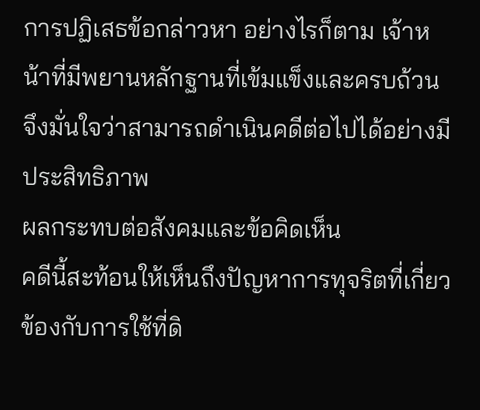การปฏิเสธข้อกล่าวหา อย่างไรก็ตาม เจ้าหน้าที่มีพยานหลักฐานที่เข้มแข็งและครบถ้วน จึงมั่นใจว่าสามารถดำเนินคดีต่อไปได้อย่างมีประสิทธิภาพ
ผลกระทบต่อสังคมและข้อคิดเห็น
คดีนี้สะท้อนให้เห็นถึงปัญหาการทุจริตที่เกี่ยวข้องกับการใช้ที่ดิ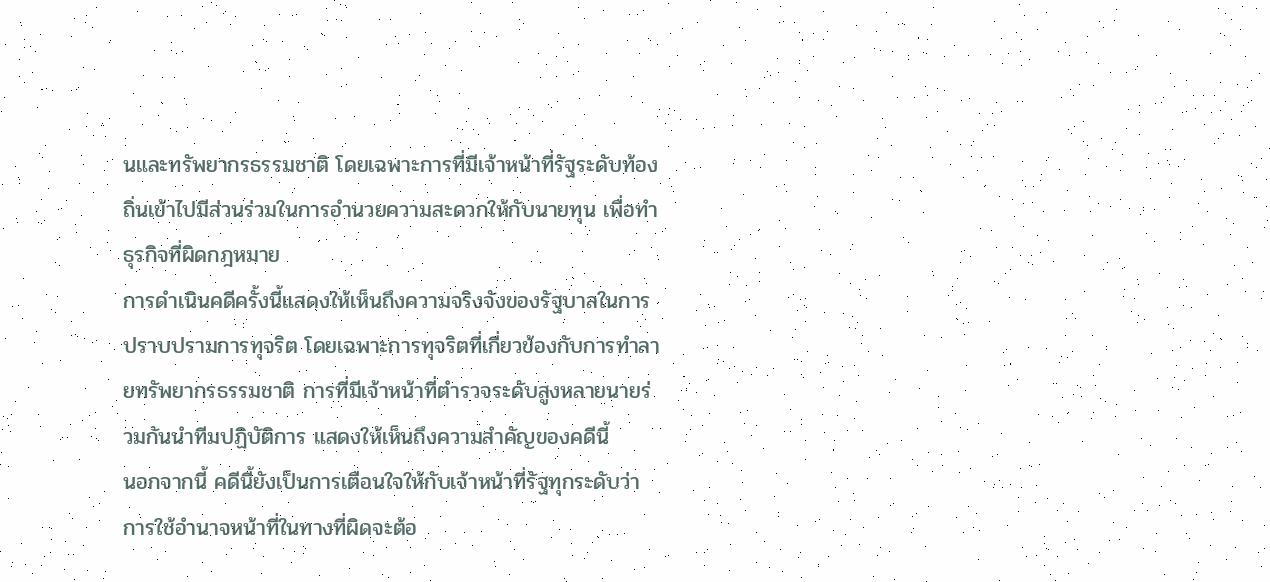นและทรัพยากรธรรมชาติ โดยเฉพาะการที่มีเจ้าหน้าที่รัฐระดับท้องถิ่นเข้าไปมีส่วนร่วมในการอำนวยความสะดวกให้กับนายทุน เพื่อทำธุรกิจที่ผิดกฎหมาย
การดำเนินคดีครั้งนี้แสดงให้เห็นถึงความจริงจังของรัฐบาลในการปราบปรามการทุจริต โดยเฉพาะการทุจริตที่เกี่ยวข้องกับการทำลายทรัพยากรธรรมชาติ การที่มีเจ้าหน้าที่ตำรวจระดับสูงหลายนายร่วมกันนำทีมปฏิบัติการ แสดงให้เห็นถึงความสำคัญของคดีนี้
นอกจากนี้ คดีนี้ยังเป็นการเตือนใจให้กับเจ้าหน้าที่รัฐทุกระดับว่า การใช้อำนาจหน้าที่ในทางที่ผิดจะต้อ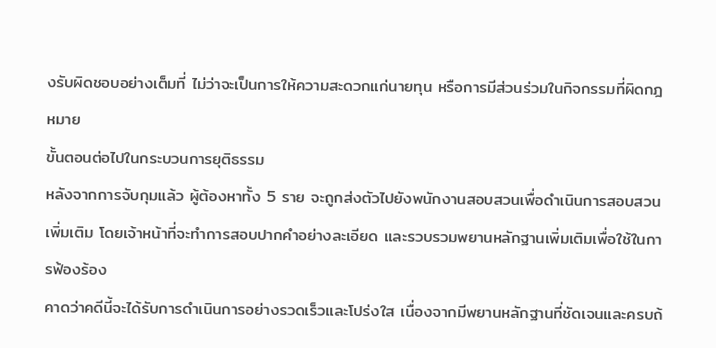งรับผิดชอบอย่างเต็มที่ ไม่ว่าจะเป็นการให้ความสะดวกแก่นายทุน หรือการมีส่วนร่วมในกิจกรรมที่ผิดกฎหมาย
ขั้นตอนต่อไปในกระบวนการยุติธรรม
หลังจากการจับกุมแล้ว ผู้ต้องหาทั้ง 5 ราย จะถูกส่งตัวไปยังพนักงานสอบสวนเพื่อดำเนินการสอบสวนเพิ่มเติม โดยเจ้าหน้าที่จะทำการสอบปากคำอย่างละเอียด และรวบรวมพยานหลักฐานเพิ่มเติมเพื่อใช้ในการฟ้องร้อง
คาดว่าคดีนี้จะได้รับการดำเนินการอย่างรวดเร็วและโปร่งใส เนื่องจากมีพยานหลักฐานที่ชัดเจนและครบถ้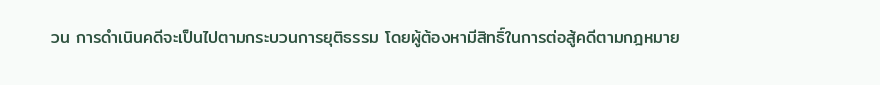วน การดำเนินคดีจะเป็นไปตามกระบวนการยุติธรรม โดยผู้ต้องหามีสิทธิ์ในการต่อสู้คดีตามกฎหมาย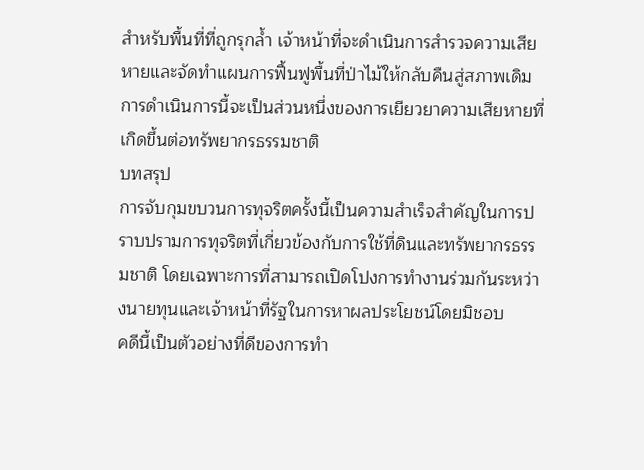สำหรับพื้นที่ที่ถูกรุกล้ำ เจ้าหน้าที่จะดำเนินการสำรวจความเสียหายและจัดทำแผนการฟื้นฟูพื้นที่ป่าไม้ให้กลับคืนสู่สภาพเดิม การดำเนินการนี้จะเป็นส่วนหนึ่งของการเยียวยาความเสียหายที่เกิดขึ้นต่อทรัพยากรธรรมชาติ
บทสรุป
การจับกุมขบวนการทุจริตครั้งนี้เป็นความสำเร็จสำคัญในการปราบปรามการทุจริตที่เกี่ยวข้องกับการใช้ที่ดินและทรัพยากรธรรมชาติ โดยเฉพาะการที่สามารถเปิดโปงการทำงานร่วมกันระหว่างนายทุนและเจ้าหน้าที่รัฐในการหาผลประโยชน์โดยมิชอบ
คดีนี้เป็นตัวอย่างที่ดีของการทำ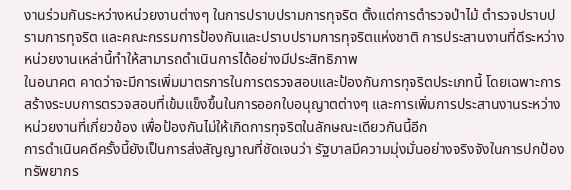งานร่วมกันระหว่างหน่วยงานต่างๆ ในการปราบปรามการทุจริต ตั้งแต่การตำรวจป่าไม้ ตำรวจปราบปรามการทุจริต และคณะกรรมการป้องกันและปราบปรามการทุจริตแห่งชาติ การประสานงานที่ดีระหว่างหน่วยงานเหล่านี้ทำให้สามารถดำเนินการได้อย่างมีประสิทธิภาพ
ในอนาคต คาดว่าจะมีการเพิ่มมาตรการในการตรวจสอบและป้องกันการทุจริตประเภทนี้ โดยเฉพาะการสร้างระบบการตรวจสอบที่เข้มแข็งขึ้นในการออกใบอนุญาตต่างๆ และการเพิ่มการประสานงานระหว่างหน่วยงานที่เกี่ยวข้อง เพื่อป้องกันไม่ให้เกิดการทุจริตในลักษณะเดียวกันนี้อีก
การดำเนินคดีครั้งนี้ยังเป็นการส่งสัญญาณที่ชัดเจนว่า รัฐบาลมีความมุ่งมั่นอย่างจริงจังในการปกป้องทรัพยากร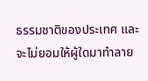ธรรมชาติของประเทศ และจะไม่ยอมให้ผู้ใดมาทำลาย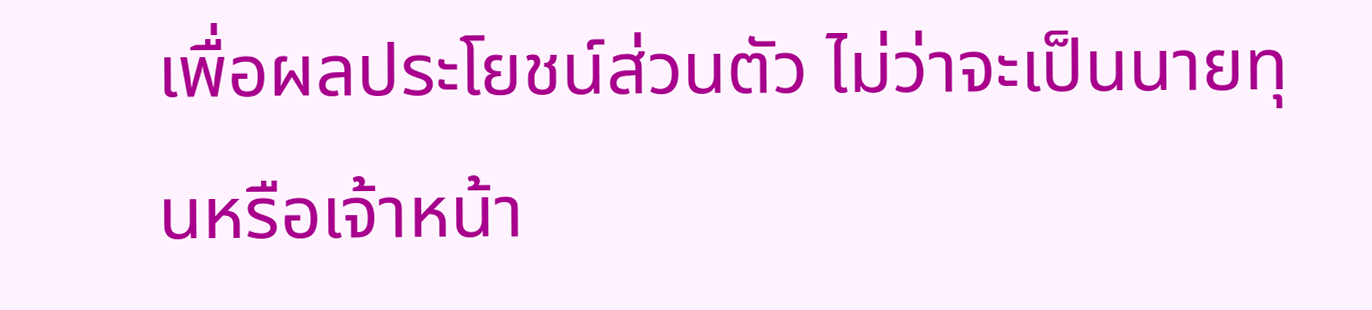เพื่อผลประโยชน์ส่วนตัว ไม่ว่าจะเป็นนายทุนหรือเจ้าหน้า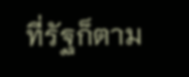ที่รัฐก็ตาม